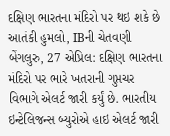દક્ષિણ ભારતના મંદિરો પર થઇ શકે છે આતંકી હુમલો, IBની ચેતવણી
બેંગલુરુ, 27 એપ્રિલ: દક્ષિણ ભારતના મંદિરો પર ભારે ખતરાની ગુપ્તચર વિભાગે એલર્ટ જારી કર્યું છે. ભારતીય ઇન્ટેલિજન્સ બ્યુરોએ હાઇ એલર્ટ જારી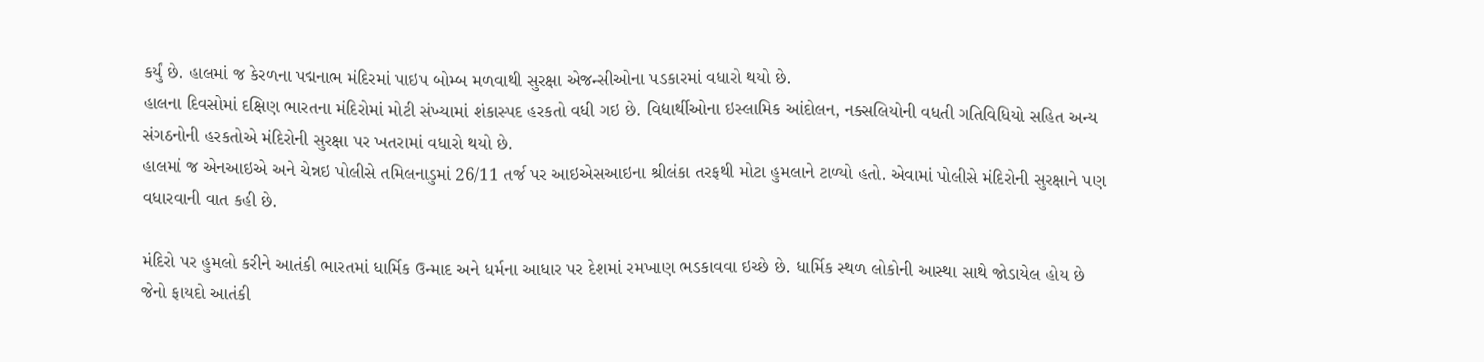કર્યું છે. હાલમાં જ કેરળના પદ્મનાભ મંદિરમાં પાઇપ બોમ્બ મળવાથી સુરક્ષા એજન્સીઓના પડકારમાં વધારો થયો છે.
હાલના દિવસોમાં દક્ષિણ ભારતના મંદિરોમાં મોટી સંખ્યામાં શંકાસ્પદ હરકતો વધી ગઇ છે. વિદ્યાર્થીઓના ઇસ્લામિક આંદોલન, નક્સલિયોની વધતી ગતિવિધિયો સહિત અન્ય સંગઠનોની હરકતોએ મંદિરોની સુરક્ષા પર ખતરામાં વધારો થયો છે.
હાલમાં જ એનઆઇએ અને ચેન્નઇ પોલીસે તમિલનાડુમાં 26/11 તર્જ પર આઇએસઆઇના શ્રીલંકા તરફથી મોટા હુમલાને ટાળ્યો હતો. એવામાં પોલીસે મંદિરોની સુરક્ષાને પણ વધારવાની વાત કહી છે.

મંદિરો પર હુમલો કરીને આતંકી ભારતમાં ધાર્મિક ઉન્માદ અને ધર્મના આધાર પર દેશમાં રમખાણ ભડકાવવા ઇચ્છે છે. ધાર્મિક સ્થળ લોકોની આસ્થા સાથે જોડાયેલ હોય છે જેનો ફાયદો આતંકી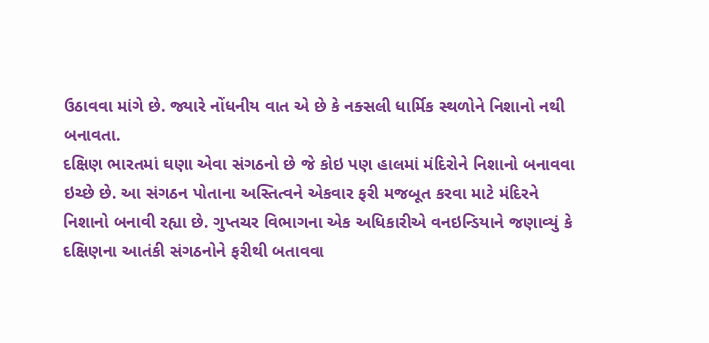ઉઠાવવા માંગે છે. જ્યારે નોંધનીય વાત એ છે કે નક્સલી ધાર્મિક સ્થળોને નિશાનો નથી બનાવતા.
દક્ષિણ ભારતમાં ઘણા એવા સંગઠનો છે જે કોઇ પણ હાલમાં મંદિરોને નિશાનો બનાવવા ઇચ્છે છે. આ સંગઠન પોતાના અસ્તિત્વને એકવાર ફરી મજબૂત કરવા માટે મંદિરને નિશાનો બનાવી રહ્યા છે. ગુપ્તચર વિભાગના એક અધિકારીએ વનઇન્ડિયાને જણાવ્યું કે દક્ષિણના આતંકી સંગઠનોને ફરીથી બતાવવા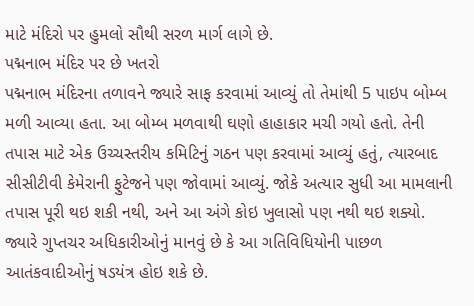માટે મંદિરો પર હુમલો સૌથી સરળ માર્ગ લાગે છે.
પદ્મનાભ મંદિર પર છે ખતરો
પદ્મનાભ મંદિરના તળાવને જ્યારે સાફ કરવામાં આવ્યું તો તેમાંથી 5 પાઇપ બોમ્બ મળી આવ્યા હતા. આ બોમ્બ મળવાથી ઘણો હાહાકાર મચી ગયો હતો. તેની તપાસ માટે એક ઉચ્ચસ્તરીય કમિટિનું ગઠન પણ કરવામાં આવ્યું હતું, ત્યારબાદ સીસીટીવી કેમેરાની ફુટેજને પણ જોવામાં આવ્યું. જોકે અત્યાર સુધી આ મામલાની તપાસ પૂરી થઇ શકી નથી, અને આ અંગે કોઇ ખુલાસો પણ નથી થઇ શક્યો.
જ્યારે ગુપ્તચર અધિકારીઓનું માનવું છે કે આ ગતિવિધિયોની પાછળ આતંકવાદીઓનું ષડયંત્ર હોઇ શકે છે.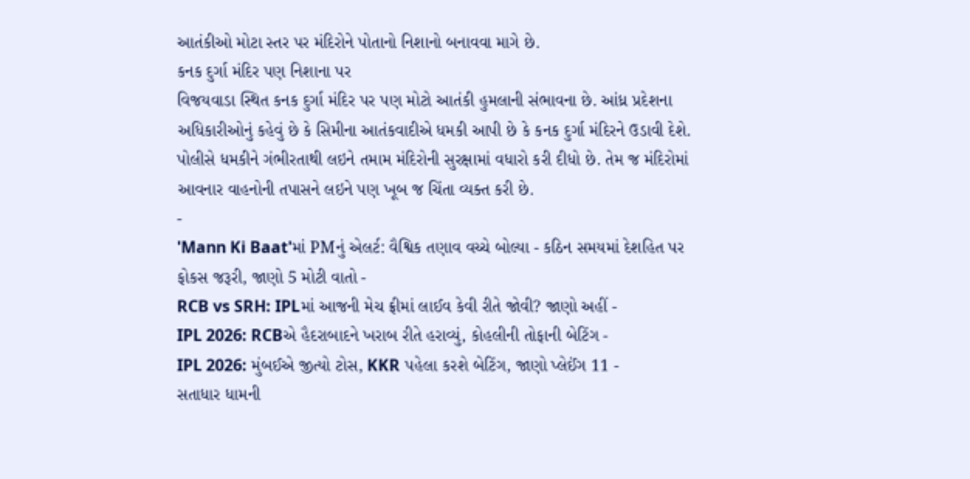આતંકીઓ મોટા સ્તર પર મંદિરોને પોતાનો નિશાનો બનાવવા માગે છે.
કનક દુર્ગા મંદિર પણ નિશાના પર
વિજયવાડા સ્થિત કનક દુર્ગા મંદિર પર પણ મોટો આતંકી હુમલાની સંભાવના છે. આંધ્ર પ્રદેશના અધિકારીઓનું કહેવું છે કે સિમીના આતંકવાદીએ ધમકી આપી છે કે કનક દુર્ગા મંદિરને ઉડાવી દેશે.
પોલીસે ધમકીને ગંભીરતાથી લઇને તમામ મંદિરોની સુરક્ષામાં વધારો કરી દીધો છે. તેમ જ મંદિરોમાં આવનાર વાહનોની તપાસને લઇને પણ ખૂબ જ ચિંતા વ્યક્ત કરી છે.
-
'Mann Ki Baat'માં PMનું એલર્ટ: વૈશ્વિક તણાવ વચ્ચે બોલ્યા - કઠિન સમયમાં દેશહિત પર ફોકસ જરૂરી, જાણો 5 મોટી વાતો -
RCB vs SRH: IPLમાં આજની મેચ ફ્રીમાં લાઈવ કેવી રીતે જોવી? જાણો અહીં -
IPL 2026: RCBએ હૈદરાબાદને ખરાબ રીતે હરાવ્યું, કોહલીની તોફાની બેટિંગ -
IPL 2026: મુંબઈએ જીત્યો ટોસ, KKR પહેલા કરશે બેટિંગ, જાણો પ્લેઈંગ 11 -
સતાધાર ધામની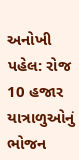અનોખી પહેલ: રોજ 10 હજાર યાત્રાળુઓનું ભોજન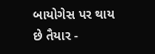બાયોગેસ પર થાય છે તૈયાર -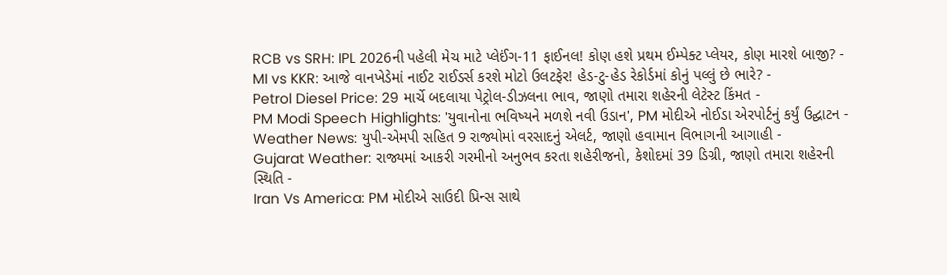RCB vs SRH: IPL 2026ની પહેલી મેચ માટે પ્લેઈંગ-11 ફાઈનલ! કોણ હશે પ્રથમ ઈમ્પેક્ટ પ્લેયર, કોણ મારશે બાજી? -
MI vs KKR: આજે વાનખેડેમાં નાઈટ રાઈડર્સ કરશે મોટો ઉલટફેર! હેડ-ટુ-હેડ રેકોર્ડમાં કોનું પલ્લું છે ભારે? -
Petrol Diesel Price: 29 માર્ચે બદલાયા પેટ્રોલ-ડીઝલના ભાવ, જાણો તમારા શહેરની લેટેસ્ટ કિંમત -
PM Modi Speech Highlights: 'યુવાનોના ભવિષ્યને મળશે નવી ઉડાન', PM મોદીએ નોઈડા એરપોર્ટનું કર્યું ઉદ્ઘાટન -
Weather News: યુપી-એમપી સહિત 9 રાજ્યોમાં વરસાદનું એલર્ટ, જાણો હવામાન વિભાગની આગાહી -
Gujarat Weather: રાજ્યમાં આકરી ગરમીનો અનુભવ કરતા શહેરીજનો, કેશોદમાં 39 ડિગ્રી, જાણો તમારા શહેરની સ્થિતિ -
Iran Vs America: PM મોદીએ સાઉદી પ્રિન્સ સાથે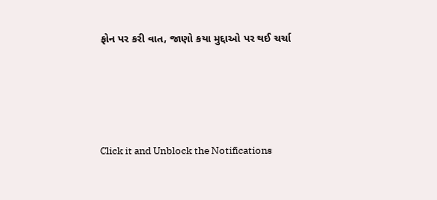ફોન પર કરી વાત, જાણો કયા મુદ્દાઓ પર થઈ ચર્ચા






Click it and Unblock the Notifications